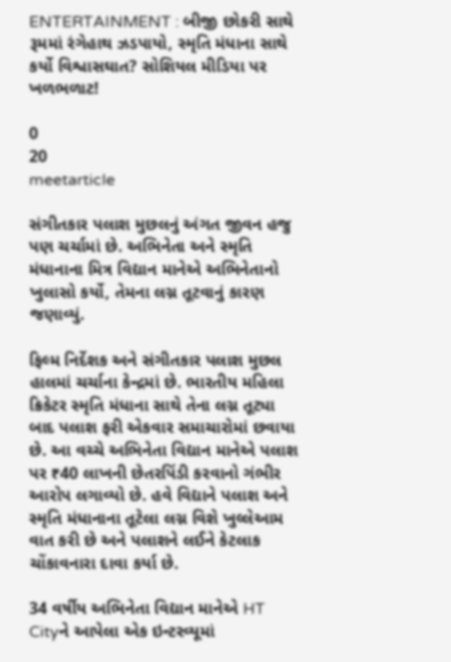ENTERTAINMENT : બીજી છોકરી સાથે રૂમમાં રંગેહાથ ઝડપાયો, સ્મૃતિ મંધાના સાથે કર્યો વિશ્વાસઘાત? સોશિયલ મીડિયા પર ખળભળાટ!

0
20
meetarticle

સંગીતકાર પલાશ મુછલનું અંગત જીવન હજુ પણ ચર્ચામાં છે. અભિનેતા અને સ્મૃતિ મંધાનાના મિત્ર વિદ્યાન માનેએ અભિનેતાનો ખુલાસો કર્યો, તેમના લગ્ન તૂટવાનું કારણ જણાવ્યું.

ફિલ્મ નિર્દેશક અને સંગીતકાર પલાશ મુછલ હાલમાં ચર્ચાના કેન્દ્રમાં છે. ભારતીય મહિલા ક્રિકેટર સ્મૃતિ મંધાના સાથે તેના લગ્ન તૂટ્યા બાદ પલાશ ફરી એકવાર સમાચારોમાં છવાયા છે. આ વચ્ચે અભિનેતા વિદ્યાન માનેએ પલાશ પર ₹40 લાખની છેતરપિંડી કરવાનો ગંભીર આરોપ લગાવ્યો છે. હવે વિદ્યાને પલાશ અને સ્મૃતિ મંધાનાના તૂટેલા લગ્ન વિશે ખુલ્લેઆમ વાત કરી છે અને પલાશને લઈને કેટલાક ચોંકાવનારા દાવા કર્યા છે.

34 વર્ષીય અભિનેતા વિદ્યાન માનેએ HT Cityને આપેલા એક ઇન્ટરવ્યૂમાં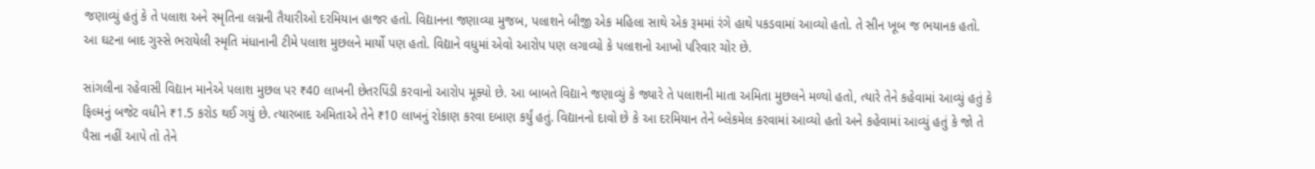જણાવ્યું હતું કે તે પલાશ અને સ્મૃતિના લગ્નની તૈયારીઓ દરમિયાન હાજર હતો. વિદ્યાનના જણાવ્યા મુજબ, પલાશને બીજી એક મહિલા સાથે એક રૂમમાં રંગે હાથે પકડવામાં આવ્યો હતો. તે સીન ખૂબ જ ભયાનક હતો. આ ઘટના બાદ ગુસ્સે ભરાયેલી સ્મૃતિ મંધાનાની ટીમે પલાશ મુછલને માર્યો પણ હતો. વિદ્યાને વધુમાં એવો આરોપ પણ લગાવ્યો કે પલાશનો આખો પરિવાર ચોર છે.

સાંગલીના રહેવાસી વિદ્યાન માનેએ પલાશ મુછલ પર ₹40 લાખની છેતરપિંડી કરવાનો આરોપ મૂક્યો છે. આ બાબતે વિદ્યાને જણાવ્યું કે જ્યારે તે પલાશની માતા અમિતા મુછલને મળ્યો હતો, ત્યારે તેને કહેવામાં આવ્યું હતું કે ફિલ્મનું બજેટ વધીને ₹1.5 કરોડ થઈ ગયું છે. ત્યારબાદ અમિતાએ તેને ₹10 લાખનું રોકાણ કરવા દબાણ કર્યું હતું. વિદ્યાનનો દાવો છે કે આ દરમિયાન તેને બ્લેકમેલ કરવામાં આવ્યો હતો અને કહેવામાં આવ્યું હતું કે જો તે પૈસા નહીં આપે તો તેને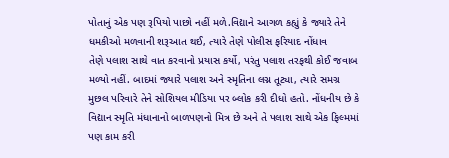પોતાનું એક પણ રૂપિયો પાછો નહીં મળે.વિદ્યાને આગળ કહ્યું કે જ્યારે તેને ધમકીઓ મળવાની શરૂઆત થઈ, ત્યારે તેણે પોલીસ ફરિયાદ નોંધાવ
તેણે પલાશ સાથે વાત કરવાનો પ્રયાસ કર્યો, પરંતુ પલાશ તરફથી કોઈ જવાબ મળ્યો નહીં. બાદમાં જ્યારે પલાશ અને સ્મૃતિના લગ્ન તૂટ્યા, ત્યારે સમગ્ર મુછલ પરિવારે તેને સોશિયલ મીડિયા પર બ્લોક કરી દીધો હતો. નોંધનીય છે કે વિદ્યાન સ્મૃતિ મંધાનાનો બાળપણનો મિત્ર છે અને તે પલાશ સાથે એક ફિલ્મમાં પણ કામ કરી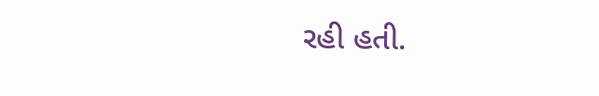રહી હતી.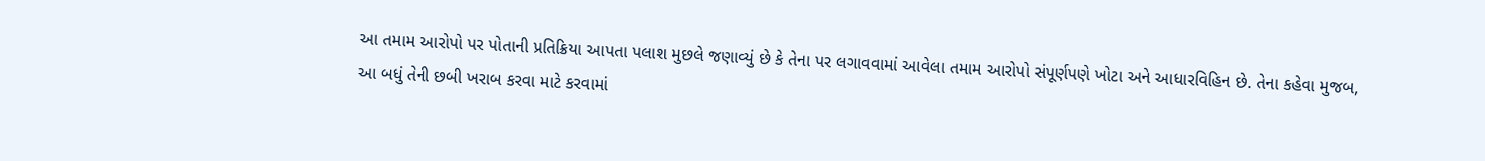આ તમામ આરોપો પર પોતાની પ્રતિક્રિયા આપતા પલાશ મુછલે જણાવ્યું છે કે તેના પર લગાવવામાં આવેલા તમામ આરોપો સંપૂર્ણપણે ખોટા અને આધારવિહિન છે. તેના કહેવા મુજબ, આ બધું તેની છબી ખરાબ કરવા માટે કરવામાં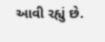આવી રહ્યું છે.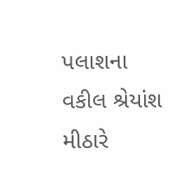પલાશના વકીલ શ્રેયાંશ મીઠારે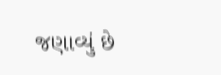જણાવ્યું છે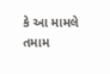કે આ મામલે તમામ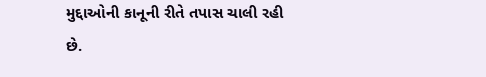મુદ્દાઓની કાનૂની રીતે તપાસ ચાલી રહી છે.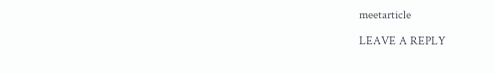meetarticle

LEAVE A REPLY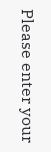Please enter your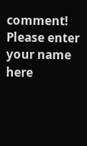comment!
Please enter your name here